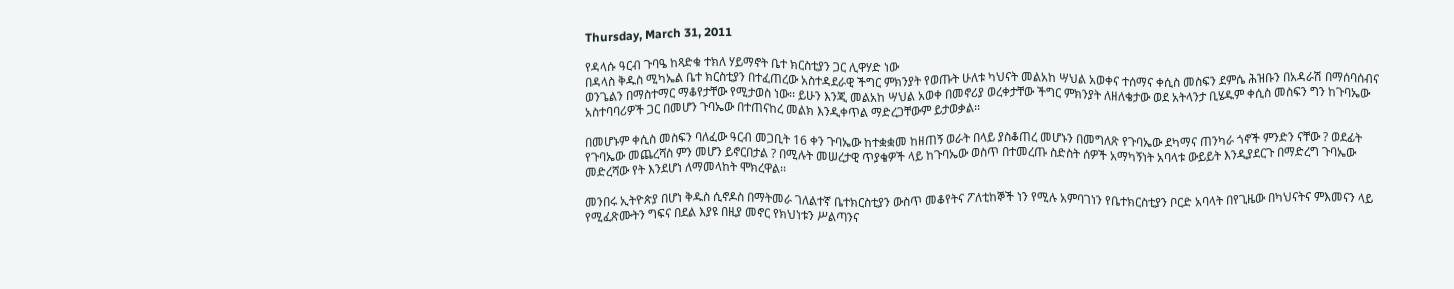Thursday, March 31, 2011

የዳላሱ ዓርብ ጉባዔ ከጻድቁ ተክለ ሃይማኖት ቤተ ክርስቲያን ጋር ሊዋሃድ ነው
በዳላስ ቅዱስ ሚካኤል ቤተ ክርስቲያን በተፈጠረው አስተዳደራዊ ችግር ምክንያት የወጡት ሁለቱ ካህናት መልአከ ሣህል አወቀና ተሰማና ቀሲስ መስፍን ደምሴ ሕዝቡን በአዳራሽ በማሰባሰብና ወንጌልን በማስተማር ማቆየታቸው የሚታወስ ነው፡፡ ይሁን እንጂ መልአከ ሣህል አወቀ በመኖሪያ ወረቀታቸው ችግር ምክንያት ለዘለቄታው ወደ አትላንታ ቢሄዱም ቀሲስ መስፍን ግን ከጉባኤው አስተባባሪዎች ጋር በመሆን ጉባኤው በተጠናከረ መልክ እንዲቀጥል ማድረጋቸውም ይታወቃል፡፡

በመሆኑም ቀሲስ መስፍን ባለፈው ዓርብ መጋቢት 16 ቀን ጉባኤው ከተቋቋመ ከዘጠኝ ወራት በላይ ያስቆጠረ መሆኑን በመግለጽ የጉባኤው ደካማና ጠንካራ ጎኖች ምንድን ናቸው ? ወደፊት የጉባኤው መጨረሻስ ምን መሆን ይኖርበታል ? በሚሉት መሠረታዊ ጥያቄዎች ላይ ከጉባኤው ወስጥ በተመረጡ ስድስት ሰዎች አማካኝነት አባላቱ ውይይት እንዲያደርጉ በማድረግ ጉባኤው መድረሻው የት እንደሆነ ለማመላከት ሞክረዋል፡፡

መንበሩ ኢትዮጵያ በሆነ ቅዱስ ሲኖዶስ በማትመራ ገለልተኛ ቤተክርስቲያን ውስጥ መቆየትና ፖለቲከኞች ነን የሚሉ አምባገነን የቤተክርስቲያን ቦርድ አባላት በየጊዜው በካህናትና ምእመናን ላይ የሚፈጽሙትን ግፍና በደል እያዩ በዚያ መኖር የክህነቱን ሥልጣንና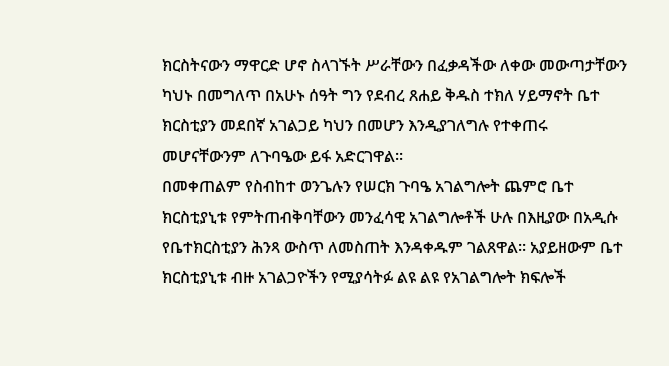ክርስትናውን ማዋርድ ሆኖ ስላገኙት ሥራቸውን በፈቃዳችው ለቀው መውጣታቸውን ካህኑ በመግለጥ በአሁኑ ሰዓት ግን የደብረ ጸሐይ ቅዱስ ተክለ ሃይማኖት ቤተ ክርስቲያን መደበኛ አገልጋይ ካህን በመሆን እንዲያገለግሉ የተቀጠሩ መሆናቸውንም ለጉባዔው ይፋ አድርገዋል፡፡
በመቀጠልም የስብከተ ወንጌሉን የሠርክ ጉባዔ አገልግሎት ጨምሮ ቤተ ክርስቲያኒቱ የምትጠብቅባቸውን መንፈሳዊ አገልግሎቶች ሁሉ በእዚያው በአዲሱ የቤተክርስቲያን ሕንጻ ውስጥ ለመስጠት እንዳቀዱም ገልጸዋል፡፡ አያይዘውም ቤተ ክርስቲያኒቱ ብዙ አገልጋዮችን የሚያሳትፉ ልዩ ልዩ የአገልግሎት ክፍሎች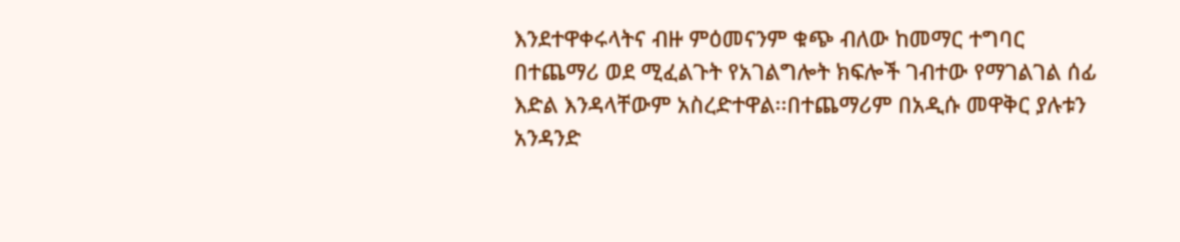እንደተዋቀሩላትና ብዙ ምዕመናንም ቁጭ ብለው ከመማር ተግባር በተጨማሪ ወደ ሚፈልጉት የአገልግሎት ክፍሎች ገብተው የማገልገል ሰፊ እድል እንዳላቸውም አስረድተዋል፡፡በተጨማሪም በአዲሱ መዋቅር ያሉቱን አንዳንድ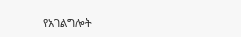የአገልግሎት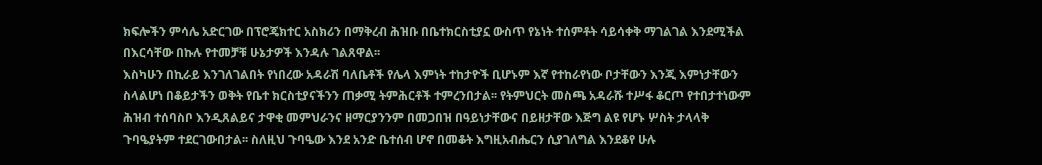ክፍሎችን ምሳሌ አድርገው በፕሮጄክተር አስክሪን በማቅረብ ሕዝቡ በቤተክርስቲያኗ ውስጥ የኔነት ተሰምቶት ሳይሳቀቅ ማገልገል እንደሚችል በእርሳቸው በኩሉ የተመቻቹ ሁኔታዎች እንዳሉ ገልጸዋል፡፡
እስካሁን በኪራይ እንገለገልበት የነበረው አዳራሽ ባለቤቶች የሌላ እምነት ተከታዮች ቢሆኑም እኛ የተከራየነው ቦታቸውን እንጂ እምነታቸውን ስላልሆነ በቆይታችን ወቅት የቤተ ክርስቲያናችንን ጠቃሚ ትምሕርቶች ተምረንበታል፡፡ የትምህርት መስጫ አዳራሹ ተሥፋ ቆርጦ የተበታተነውም ሕዝብ ተሰባስቦ እንዲጸልይና ታዋቂ መምህራንና ዘማርያንንም በመጋበዝ በዓይነታቸውና በይዘታቸው እጅግ ልዩ የሆኑ ሦስት ታላላቅ ጉባዔያትም ተደርገውበታል፡፡ ስለዚህ ጉባዔው እንደ አንድ ቤተሰብ ሆኖ በመቆት እግዚአብሔርን ሲያገለግል እንደቆየ ሁሉ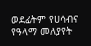ወደፊትም የሀሳብና የዓላማ መለያየት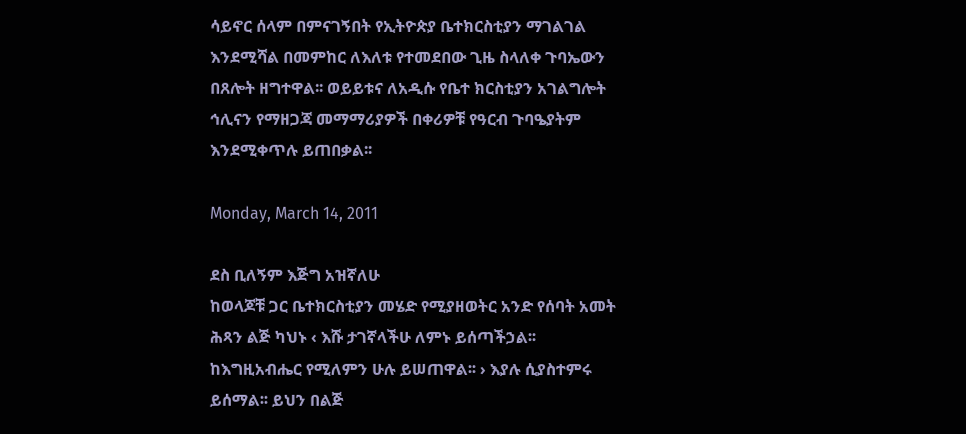ሳይኖር ሰላም በምናገኝበት የኢትዮጵያ ቤተክርስቲያን ማገልገል እንደሚሻል በመምከር ለእለቱ የተመደበው ጊዜ ስላለቀ ጉባኤውን በጸሎት ዘግተዋል፡፡ ወይይቱና ለአዲሱ የቤተ ክርስቲያን አገልግሎት ኅሊናን የማዘጋጃ መማማሪያዎች በቀሪዎቹ የዓርብ ጉባዔያትም እንደሚቀጥሉ ይጠበቃል፡፡

Monday, March 14, 2011

ደስ ቢለኝም እጅግ አዝኛለሁ
ከወላጆቹ ጋር ቤተክርስቲያን መሄድ የሚያዘወትር አንድ የሰባት አመት ሕጻን ልጅ ካህኑ ‹ እሹ ታገኛላችሁ ለምኑ ይሰጣችኃል፡፡ ከእግዚአብሔር የሚለምን ሁሉ ይሠጠዋል፡፡ › እያሉ ሲያስተምሩ ይሰማል፡፡ ይህን በልጅ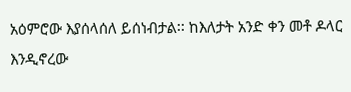አዕምሮው እያሰላሰለ ይሰነብታል፡፡ ከእለታት አንድ ቀን መቶ ዶላር እንዲኖረው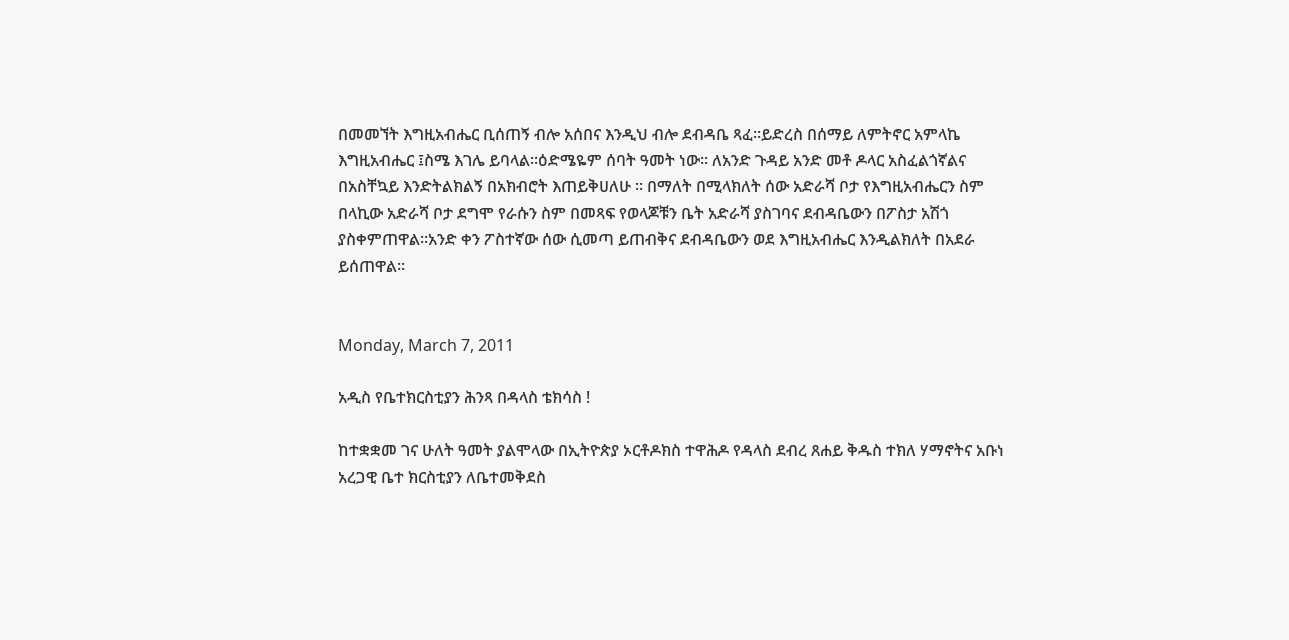በመመኘት እግዚአብሔር ቢሰጠኝ ብሎ አሰበና እንዲህ ብሎ ደብዳቤ ጻፈ፡፡ይድረስ በሰማይ ለምትኖር አምላኬ እግዚአብሔር ፤ስሜ እገሌ ይባላል፡፡ዕድሜዬም ሰባት ዓመት ነው፡፡ ለአንድ ጉዳይ አንድ መቶ ዶላር አስፈልጎኛልና በአስቸኳይ እንድትልክልኝ በአክብሮት እጠይቅሀለሁ ፡፡ በማለት በሚላክለት ሰው አድራሻ ቦታ የእግዚአብሔርን ስም በላኪው አድራሻ ቦታ ደግሞ የራሱን ስም በመጻፍ የወላጆቹን ቤት አድራሻ ያስገባና ደብዳቤውን በፖስታ አሽጎ ያስቀምጠዋል፡፡አንድ ቀን ፖስተኛው ሰው ሲመጣ ይጠብቅና ደብዳቤውን ወደ እግዚአብሔር እንዲልክለት በአደራ ይሰጠዋል፡፡


Monday, March 7, 2011

አዲስ የቤተክርስቲያን ሕንጻ በዳላስ ቴክሳስ !

ከተቋቋመ ገና ሁለት ዓመት ያልሞላው በኢትዮጵያ ኦርቶዶክስ ተዋሕዶ የዳላስ ደብረ ጸሐይ ቅዱስ ተክለ ሃማኖትና አቡነ አረጋዊ ቤተ ክርስቲያን ለቤተመቅደስ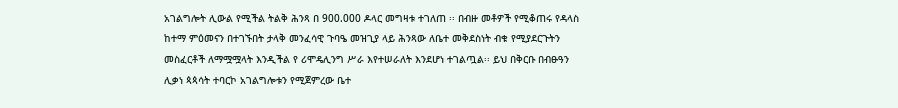አገልግሎት ሊውል የሚችል ትልቅ ሕንጻ በ 900.000 ዶላር መግዛቱ ተገለጠ ፡፡ በብዙ መቶዎች የሚቆጠሩ የዳላስ ከተማ ምዕመናን በተገኙበት ታላቅ መንፈሳዊ ጉባዔ መዝጊያ ላይ ሕንጻው ለቤተ መቅደስነት ብቁ የሚያደርጉትን መስፈርቶች ለማሟሟላት እንዲችል የ ሪሞዴሊንግ ሥራ እየተሠራለት እንደሆነ ተገልጧል፡፡ ይህ በቅርቡ በብፁዓን ሊቃነ ጳጳሳት ተባርኮ አገልግሎቱን የሚጀምረው ቤተ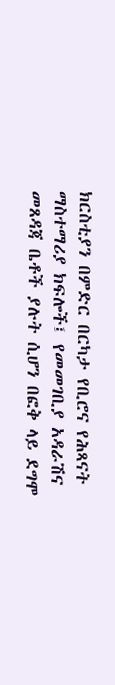ክርስቲያን በምድር በርካታ የቢሮና የሕጻናት ማስተማሪያ ክፍሎች፤ የመመገቢያ አዳራሽና መጸዳጃ ቤቶች ያሉት ሲሆን በፎቅ ላይ ደግሞ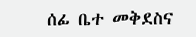ሰፊ ቤተ መቅደስና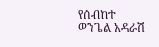የሰብከተ ወንጌል አዳራሽ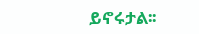ይኖሩታል፡፡